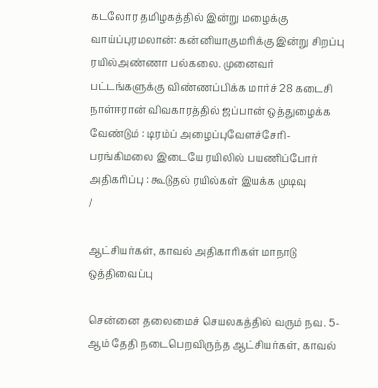கடலோர தமிழகத்தில் இன்று மழைக்கு வாய்ப்புரமலான்: கன்னியாகுமரிக்கு இன்று சிறப்பு ரயில்அண்ணா பல்கலை. முனைவர் பட்டங்களுக்கு விண்ணப்பிக்க மார்ச் 28 கடைசி நாள்ஈரான் விவகாரத்தில் ஜப்பான் ஒத்துழைக்க வேண்டும் : டிரம்ப் அழைப்புவேளச்சேரி-பரங்கிமலை இடையே ரயிலில் பயணிப்போர் அதிகரிப்பு : கூடுதல் ரயில்கள் இயக்க முடிவு
/

ஆட்சியர்கள், காவல் அதிகாரிகள் மாநாடு ஒத்திவைப்பு

சென்னை தலைமைச் செயலகத்தில் வரும் நவ. 5-ஆம் தேதி நடைபெறவிருந்த ஆட்சியர்கள், காவல்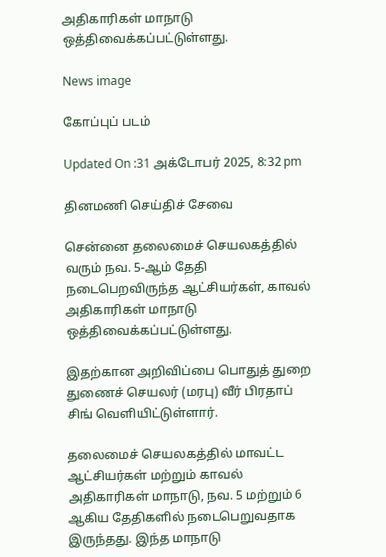அதிகாரிகள் மாநாடு ஒத்திவைக்கப்பட்டுள்ளது.

News image

கோப்புப் படம்

Updated On :31 அக்டோபர் 2025, 8:32 pm

தினமணி செய்திச் சேவை

சென்னை தலைமைச் செயலகத்தில் வரும் நவ. 5-ஆம் தேதி நடைபெறவிருந்த ஆட்சியர்கள், காவல் அதிகாரிகள் மாநாடு ஒத்திவைக்கப்பட்டுள்ளது.

இதற்கான அறிவிப்பை பொதுத் துறை துணைச் செயலர் (மரபு) வீர் பிரதாப் சிங் வெளியிட்டுள்ளார்.

தலைமைச் செயலகத்தில் மாவட்ட ஆட்சியர்கள் மற்றும் காவல் அதிகாரிகள் மாநாடு, நவ. 5 மற்றும் 6 ஆகிய தேதிகளில் நடைபெறுவதாக இருந்தது. இந்த மாநாடு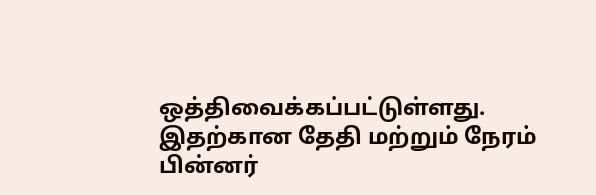ஒத்திவைக்கப்பட்டுள்ளது. இதற்கான தேதி மற்றும் நேரம் பின்னர்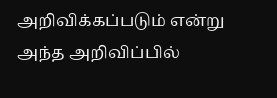அறிவிக்கப்படும் என்று அந்த அறிவிப்பில்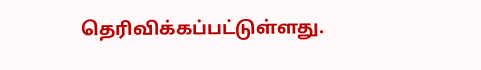தெரிவிக்கப்பட்டுள்ளது.